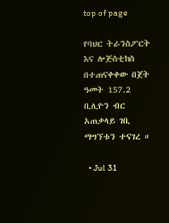top of page

የባህር ትራንስፖርት እና ሎጅስቲክስ በተጠናቀቀው በጀት ዓመት 157.2 ቢሊዮን ብር አጠቃላይ ገቢ ማግኘቱን ተናገረ ።

  • Jul 31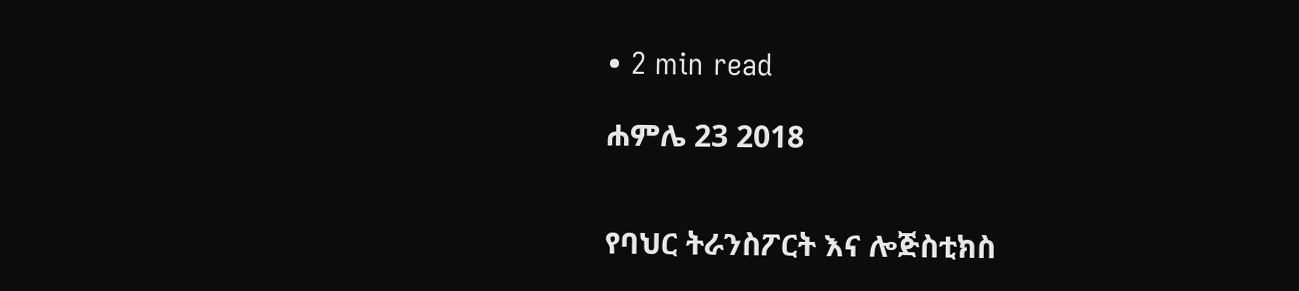• 2 min read

ሐምሌ 23 2018


የባህር ትራንስፖርት እና ሎጅስቲክስ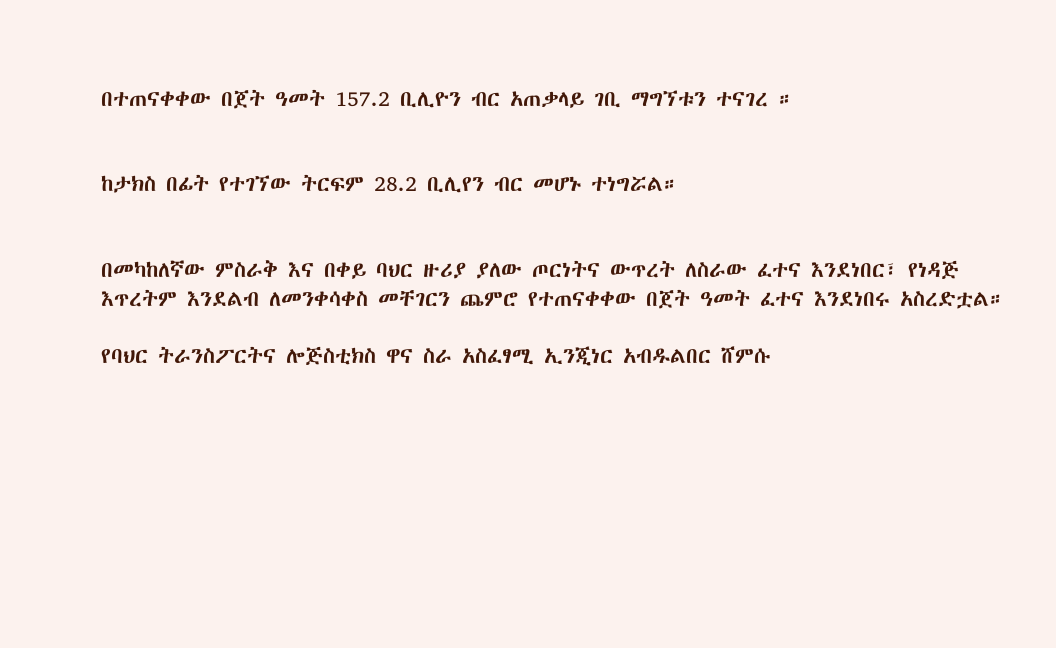በተጠናቀቀው በጀት ዓመት 157.2 ቢሊዮን ብር አጠቃላይ ገቢ ማግኘቱን ተናገረ ።


ከታክስ በፊት የተገኘው ትርፍም 28.2 ቢሊየን ብር መሆኑ ተነግሯል።


በመካከለኛው ምስራቅ እና በቀይ ባህር ዙሪያ ያለው ጦርነትና ውጥረት ለስራው ፈተና እንደነበር፣ የነዳጅ እጥረትም እንደልብ ለመንቀሳቀስ መቸገርን ጨምሮ የተጠናቀቀው በጀት ዓመት ፈተና እንደነበሩ አስረድቷል።

የባህር ትራንስፖርትና ሎጅስቲክስ ዋና ስራ አስፈፃሚ ኢንጂነር አብዱልበር ሸምሱ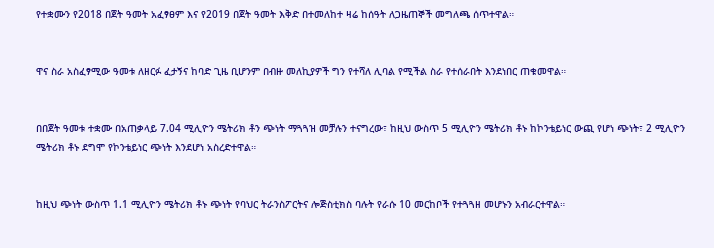የተቋሙን የ2018 በጀት ዓመት አፈፃፀም እና የ2019 በጀት ዓመት እቅድ በተመለከተ ዛሬ ከሰዓት ለጋዜጠኞች መግለጫ ሰጥተዋል።


ዋና ስራ አስፈፃሚው ዓመቱ ለዘርፉ ፈታኝና ከባድ ጊዜ ቢሆንም በብዙ መለኪያዎች ግን የተሻለ ሊባል የሚችል ስራ የተሰራበት እንደነበር ጠቁመዋል።


በበጀት ዓመቱ ተቋሙ በአጠቃላይ 7.04 ሚሊዮን ሜትሪክ ቶን ጭነት ማጓጓዝ መቻሉን ተናግረው፣ ከዚህ ውስጥ 5 ሚሊዮን ሜትሪክ ቶኑ ከኮንቴይነር ውጪ የሆነ ጭነት፣ 2 ሚሊዮን ሜትሪክ ቶኑ ደግሞ የኮንቴይነር ጭነት እንደሆነ አስረድተዋል።


ከዚህ ጭነት ውስጥ 1.1 ሚሊዮን ሜትሪክ ቶኑ ጭነት የባህር ትራንስፖርትና ሎጅስቲክስ ባሉት የራሱ 10 መርከቦች የተጓጓዘ መሆኑን አብራርተዋል።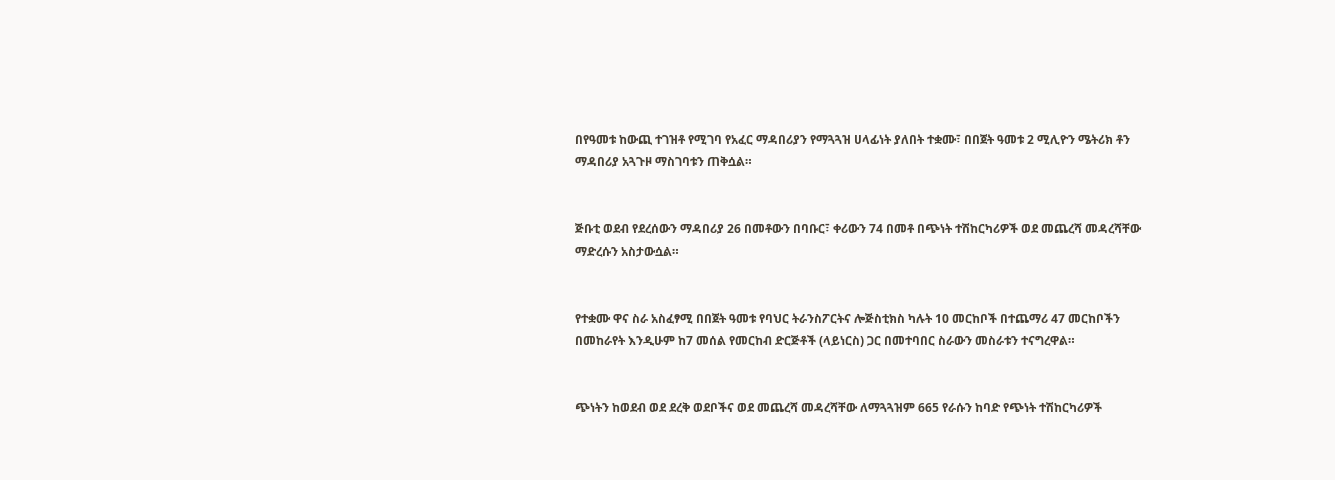በየዓመቱ ከውጪ ተገዝቶ የሚገባ የአፈር ማዳበሪያን የማጓጓዝ ሀላፊነት ያለበት ተቋሙ፣ በበጀት ዓመቱ 2 ሚሊዮን ሜትሪክ ቶን ማዳበሪያ አጓጉዞ ማስገባቱን ጠቅሷል።


ጅቡቲ ወደብ የደረሰውን ማዳበሪያ 26 በመቶውን በባቡር፣ ቀሪውን 74 በመቶ በጭነት ተሽከርካሪዎች ወደ መጨረሻ መዳረሻቸው ማድረሱን አስታውሷል።


የተቋሙ ዋና ስራ አስፈፃሚ በበጀት ዓመቱ የባህር ትራንስፖርትና ሎጅስቲክስ ካሉት 10 መርከቦች በተጨማሪ 47 መርከቦችን በመከራየት እንዲሁም ከ7 መሰል የመርከብ ድርጅቶች (ላይነርስ) ጋር በመተባበር ስራውን መስራቱን ተናግረዋል።


ጭነትን ከወደብ ወደ ደረቅ ወደቦችና ወደ መጨረሻ መዳረሻቸው ለማጓጓዝም 665 የራሱን ከባድ የጭነት ተሽከርካሪዎች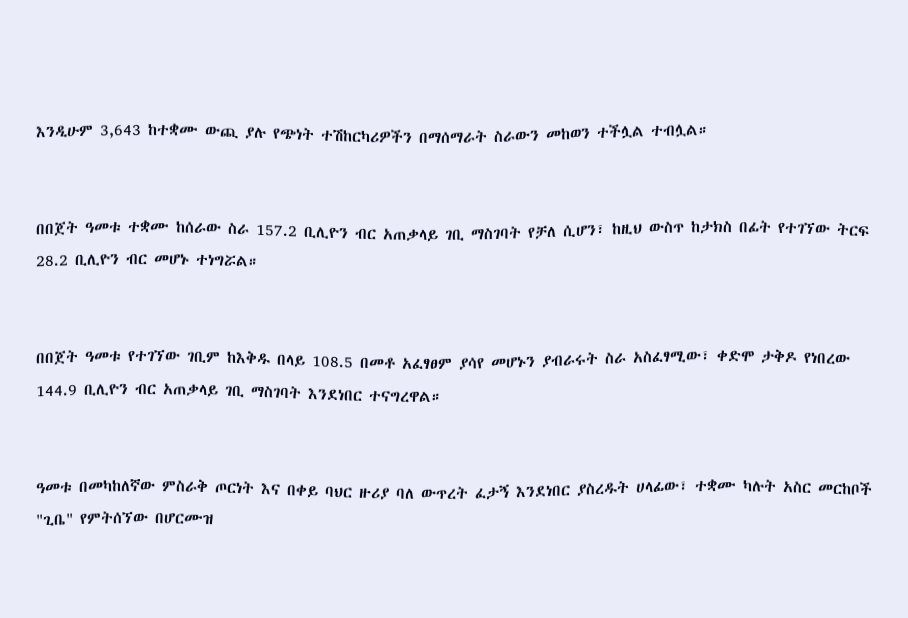እንዲሁም 3,643 ከተቋሙ ውጪ ያሉ የጭነት ተሽከርካሪዎችን በማሰማራት ስራውን መከወን ተችሏል ተብሏል።


በበጀት ዓመቱ ተቋሙ ከሰራው ስራ 157.2 ቢሊዮን ብር አጠቃላይ ገቢ ማስገባት የቻለ ሲሆን፣ ከዚህ ውስጥ ከታክስ በፊት የተገኘው ትርፍ 28.2 ቢሊዮን ብር መሆኑ ተነግሯል።


በበጀት ዓመቱ የተገኘው ገቢም ከእቅዱ በላይ 108.5 በመቶ አፈፃፀም ያሳየ መሆኑን ያብራሩት ስራ አስፈፃሚው፣ ቀድሞ ታቅዶ የነበረው 144.9 ቢሊዮን ብር አጠቃላይ ገቢ ማስገባት እንደነበር ተናግረዋል።


ዓመቱ በመካከለኛው ምስራቅ ጦርነት እና በቀይ ባህር ዙሪያ ባለ ውጥረት ፈታኝ እንደነበር ያስረዱት ሀላፊው፣ ተቋሙ ካሉት አስር መርከቦች "ጊቤ" የምትሰኘው በሆርሙዝ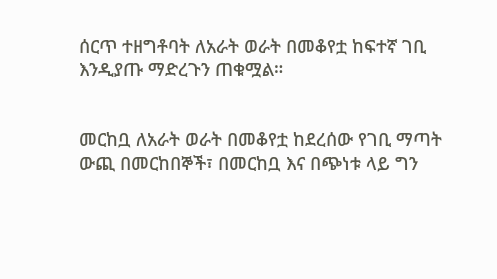ሰርጥ ተዘግቶባት ለአራት ወራት በመቆየቷ ከፍተኛ ገቢ እንዲያጡ ማድረጉን ጠቁሟል።


መርከቧ ለአራት ወራት በመቆየቷ ከደረሰው የገቢ ማጣት ውጪ በመርከበኞች፣ በመርከቧ እና በጭነቱ ላይ ግን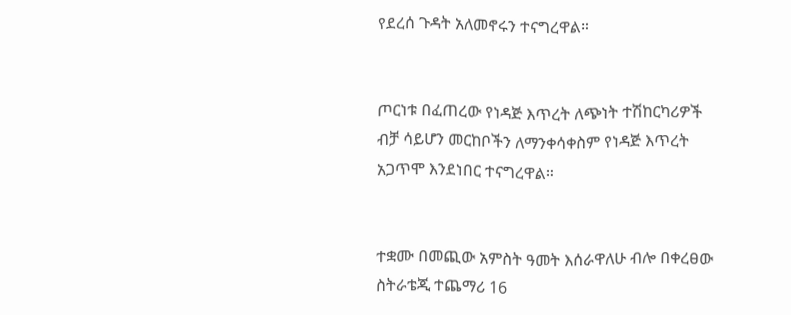የደረሰ ጉዳት አለመኖሩን ተናግረዋል።


ጦርነቱ በፈጠረው የነዳጅ እጥረት ለጭነት ተሽከርካሪዎች ብቻ ሳይሆን መርከቦችን ለማንቀሳቀስም የነዳጅ እጥረት አጋጥሞ እንደነበር ተናግረዋል።


ተቋሙ በመጪው አምስት ዓመት እሰራዋለሁ ብሎ በቀረፀው ስትራቴጂ ተጨማሪ 16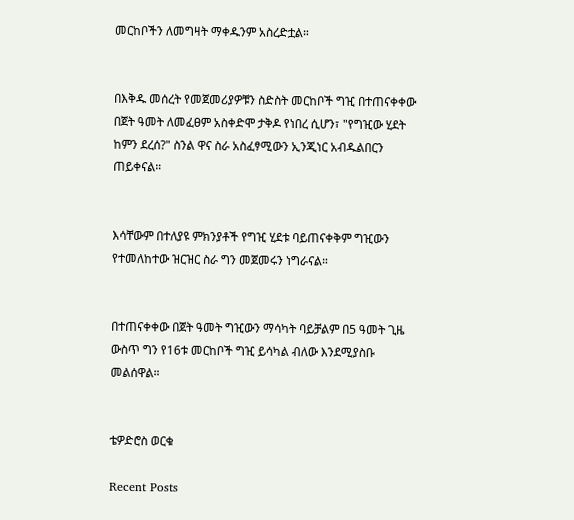መርከቦችን ለመግዛት ማቀዱንም አስረድቷል።


በእቅዱ መሰረት የመጀመሪያዎቹን ስድስት መርከቦች ግዢ በተጠናቀቀው በጀት ዓመት ለመፈፀም አስቀድሞ ታቅዶ የነበረ ሲሆን፣ "የግዢው ሂደት ከምን ደረሰ?" ስንል ዋና ስራ አስፈፃሚውን ኢንጂነር አብዱልበርን ጠይቀናል።


እሳቸውም በተለያዩ ምክንያቶች የግዢ ሂደቱ ባይጠናቀቅም ግዢውን የተመለከተው ዝርዝር ስራ ግን መጀመሩን ነግራናል።


በተጠናቀቀው በጀት ዓመት ግዢውን ማሳካት ባይቻልም በ5 ዓመት ጊዜ ውስጥ ግን የ16ቱ መርከቦች ግዢ ይሳካል ብለው እንደሚያስቡ መልሰዋል።


ቴዎድሮስ ወርቁ

Recent Posts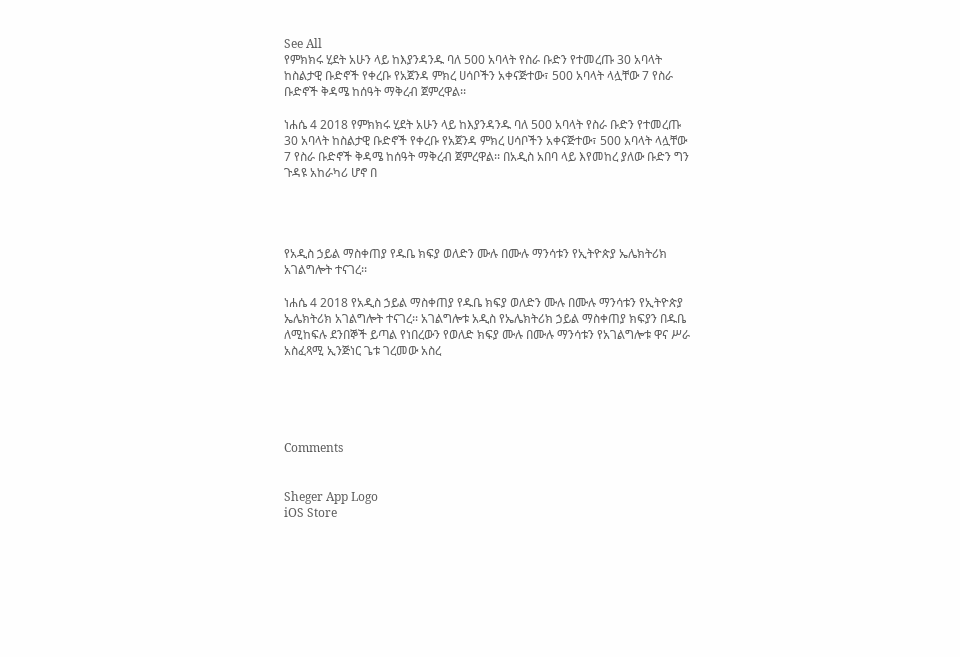See All
የምክክሩ ሂደት አሁን ላይ ከእያንዳንዱ ባለ 500 አባላት የስራ ቡድን የተመረጡ 30 አባላት ከስልታዊ ቡድኖች የቀረቡ የአጀንዳ ምክረ ሀሳቦችን አቀናጅተው፣ 500 አባላት ላሏቸው 7 የስራ ቡድኖች ቅዳሜ ከሰዓት ማቅረብ ጀምረዋል፡፡

ነሐሴ 4 2018 የምክክሩ ሂደት አሁን ላይ ከእያንዳንዱ ባለ 500 አባላት የስራ ቡድን የተመረጡ 30 አባላት ከስልታዊ ቡድኖች የቀረቡ የአጀንዳ ምክረ ሀሳቦችን አቀናጅተው፣ 500 አባላት ላሏቸው 7 የስራ ቡድኖች ቅዳሜ ከሰዓት ማቅረብ ጀምረዋል፡፡ በአዲስ አበባ ላይ እየመከረ ያለው ቡድን ግን ጉዳዩ አከራካሪ ሆኖ በ




የአዲስ ኃይል ማስቀጠያ የዱቤ ክፍያ ወለድን ሙሉ በሙሉ ማንሳቱን የኢትዮጵያ ኤሌክትሪክ አገልግሎት ተናገረ፡፡

ነሐሴ 4 2018 የአዲስ ኃይል ማስቀጠያ የዱቤ ክፍያ ወለድን ሙሉ በሙሉ ማንሳቱን የኢትዮጵያ ኤሌክትሪክ አገልግሎት ተናገረ፡፡ አገልግሎቱ አዲስ የኤሌክትሪክ ኃይል ማስቀጠያ ክፍያን በዱቤ ለሚከፍሉ ደንበኞች ይጣል የነበረውን የወለድ ክፍያ ሙሉ በሙሉ ማንሳቱን የአገልግሎቱ ዋና ሥራ አስፈጻሚ ኢንጅነር ጌቱ ገረመው አስረ





Comments


Sheger App Logo
iOS Store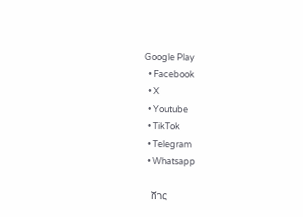Google Play
  • Facebook
  • X
  • Youtube
  • TikTok
  • Telegram
  • Whatsapp

    ሸገር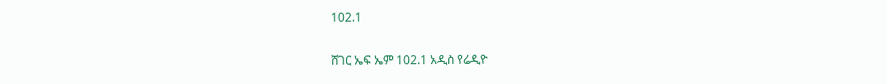102.1

ሸገር ኤፍ ኤም 102.1 አዲስ የሬዲዮ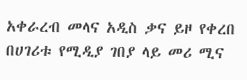አቀራረብ መላና አዲስ ቃና ይዞ የቀረበ በሀገሪቱ የሚዲያ ገበያ ላይ መሪ ሚና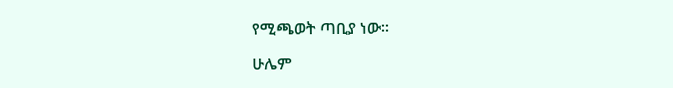የሚጫወት ጣቢያ ነው፡፡

ሁሌም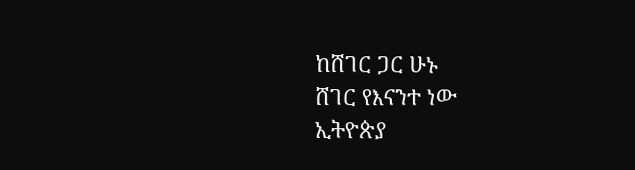ከሸገር ጋር ሁኑ
ሸገር የእናንተ ነው
ኢትዮጵያ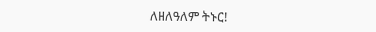ለዘለዓለም ትኑር!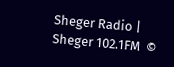Sheger Radio | Sheger 102.1FM  ©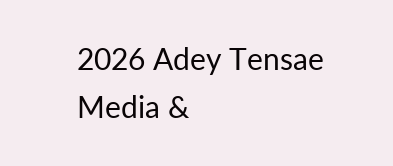2026 Adey Tensae Media &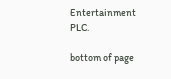Entertainment PLC.

bottom of page